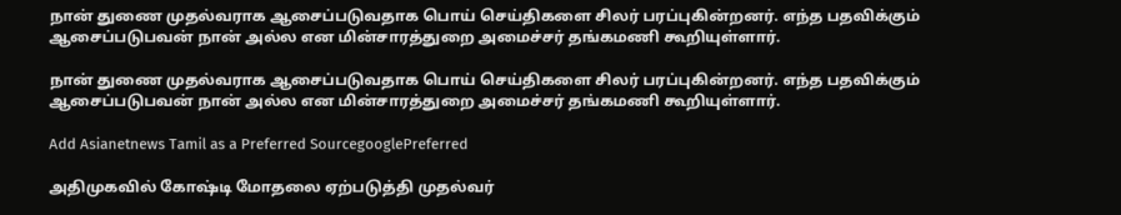நான் துணை முதல்வராக ஆசைப்படுவதாக பொய் செய்திகளை சிலர் பரப்புகின்றனர். எந்த பதவிக்கும் ஆசைப்படுபவன் நான் அல்ல என மின்சாரத்துறை அமைச்சர் தங்கமணி கூறியுள்ளார்.

நான் துணை முதல்வராக ஆசைப்படுவதாக பொய் செய்திகளை சிலர் பரப்புகின்றனர். எந்த பதவிக்கும் ஆசைப்படுபவன் நான் அல்ல என மின்சாரத்துறை அமைச்சர் தங்கமணி கூறியுள்ளார்.

Add Asianetnews Tamil as a Preferred SourcegooglePreferred

அதிமுகவில் கோஷ்டி மோதலை ஏற்படுத்தி முதல்வர்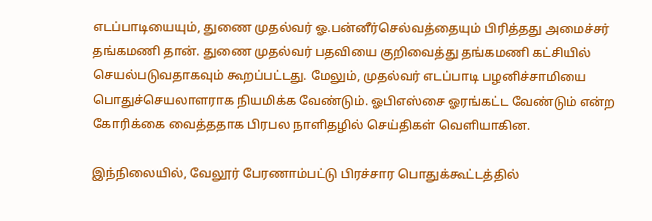எடப்பாடியையும், துணை முதல்வர் ஓ.பன்னீர்செல்வத்தையும் பிரித்தது அமைச்சர் தங்கமணி தான். துணை முதல்வர் பதவியை குறிவைத்து தங்கமணி கட்சியில் செயல்படுவதாகவும் கூறப்பட்டது. மேலும், முதல்வர் எடப்பாடி பழனிச்சாமியை பொதுச்செயலாளராக நியமிக்க வேண்டும். ஓபிஎஸ்சை ஓரங்கட்ட வேண்டும் என்ற கோரிக்கை வைத்ததாக பிரபல நாளிதழில் செய்திகள் வெளியாகின.

இந்நிலையில், வேலூர் பேரணாம்பட்டு பிரச்சார பொதுக்கூட்டத்தில்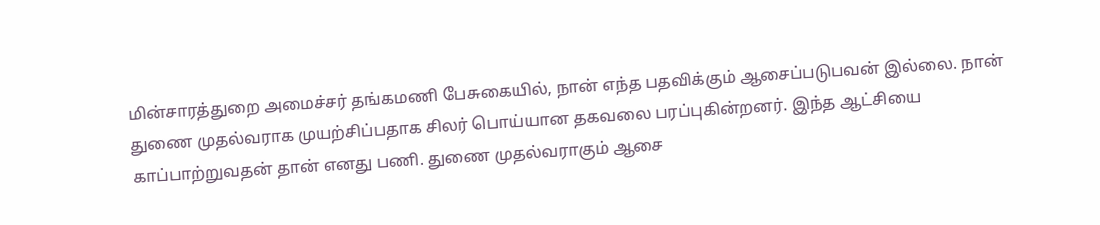மின்சாரத்துறை அமைச்சர் தங்கமணி பேசுகையில், நான் எந்த பதவிக்கும் ஆசைப்படுபவன் இல்லை. நான் துணை முதல்வராக முயற்சிப்பதாக சிலர் பொய்யான தகவலை பரப்புகின்றனர். இந்த ஆட்சியை காப்பாற்றுவதன் தான் எனது பணி. துணை முதல்வராகும் ஆசை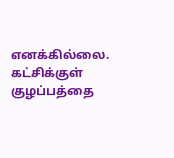எனக்கில்லை. கட்சிக்குள் குழப்பத்தை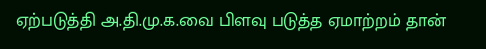ஏற்படுத்தி அ.தி.மு.க.வை பிளவு படுத்த ஏமாற்றம் தான்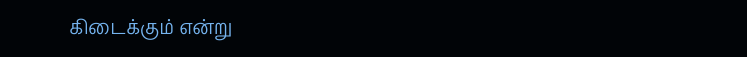கிடைக்கும் என்று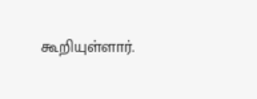கூறியுள்ளார்.